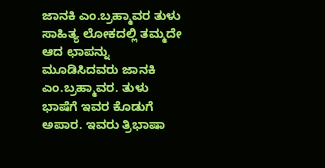ಜಾನಕಿ ಎಂ.ಬ್ರಹ್ಮಾವರ ತುಳು ಸಾಹಿತ್ಯ ಲೋಕದಲ್ಲಿ ತಮ್ಮದೇ ಆದ ಛಾಪನ್ನು ಮೂಡಿಸಿದವರು ಜಾನಕಿ ಎಂ.ಬ್ರಹ್ಮಾವರ. ತುಳು ಭಾಷೆಗೆ ಇವರ ಕೊಡುಗೆ ಅಪಾರ. ಇವರು ತ್ರಿಭಾಷಾ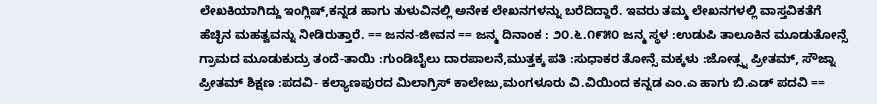ಲೇಖಕಿಯಾಗಿದ್ದು ಇಂಗ್ಲಿಷ್,ಕನ್ನಡ ಹಾಗು ತುಳುವಿನಲ್ಲಿ ಅನೇಕ ಲೇಖನಗಳನ್ನು ಬರೆದಿದ್ದಾರೆ. ಇವರು ತಮ್ಮ ಲೇಖನಗಳಲ್ಲಿ ವಾಸ್ತವಿಕತೆಗೆ ಹೆಚ್ಛಿನ ಮಹತ್ವವನ್ನು ನೀಡಿರುತ್ತಾರೆ. == ಜನನ-ಜೀವನ == ಜನ್ಮ ದಿನಾಂಕ : ೨೦.೬.೧೯೫೦ ಜನ್ಮ ಸ್ಥಳ :ಉಡುಪಿ ತಾಲೂಕಿನ ಮೂಡುತೋನ್ಸೆ ಗ್ರಾಮದ ಮೂಡುಕುದ್ರು ತಂದೆ-ತಾಯಿ :ಗುಂಡಿಬೈಲು ದಾರಪಾಲನೆ,ಮುತ್ತಕ್ಕ ಪತಿ :ಸುಧಾಕರ ತೋನ್ಸೆ ಮಕ್ಕಳು :ಜೋತ್ಸ್ನ ಪ್ರೀತಮ್, ಸೌಜ್ನಾ ಪ್ರೀತಮ್ ಶಿಕ್ಷಣ :ಪದವಿ- ಕಲ್ಯಾಣಪುರದ ಮಿಲಾಗ್ರಿಸ್ ಕಾಲೇಜು,ಮಂಗಳೂರು ವಿ.ವಿಯಿಂದ ಕನ್ನಡ ಎಂ.ಎ ಹಾಗು ಬಿ.ಎಡ್ ಪದವಿ ==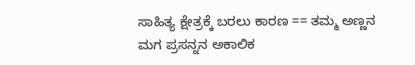ಸಾಹಿತ್ಯ ಕ್ಷೇತ್ರಕ್ಕೆ ಬರಲು ಕಾರಣ == ತಮ್ಮ ಅಣ್ಣನ ಮಗ ಪ್ರಸನ್ನನ ಅಕಾಲಿಕ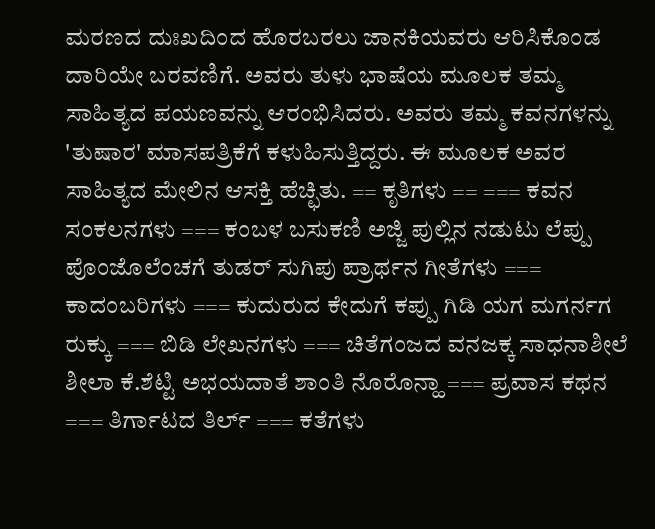ಮರಣದ ದುಃಖದಿಂದ ಹೊರಬರಲು ಜಾನಕಿಯವರು ಆರಿಸಿಕೊಂಡ ದಾರಿಯೇ ಬರವಣಿಗೆ. ಅವರು ತುಳು ಭಾಷೆಯ ಮೂಲಕ ತಮ್ಮ ಸಾಹಿತ್ಯದ ಪಯಣವನ್ನು ಆರಂಭಿಸಿದರು. ಅವರು ತಮ್ಮ ಕವನಗಳನ್ನು 'ತುಷಾರ' ಮಾಸಪತ್ರಿಕೆಗೆ ಕಳುಹಿಸುತ್ತಿದ್ದರು. ಈ ಮೂಲಕ ಅವರ ಸಾಹಿತ್ಯದ ಮೇಲಿನ ಆಸಕ್ತಿ ಹೆಚ್ಛಿತು. == ಕೃತಿಗಳು == === ಕವನ ಸಂಕಲನಗಳು === ಕಂಬಳ ಬಸುಕಣಿ ಅಜ್ಜಿ ಪುಲ್ಲಿನ ನಡುಟು ಲೆಪ್ಪು ಪೊಂಜೊಲೆಂಚಗೆ ತುಡರ್ ಸುಗಿಪು ಪ್ರಾರ್ಥನ ಗೀತೆಗಳು === ಕಾದಂಬರಿಗಳು === ಕುದುರುದ ಕೇದುಗೆ ಕಪ್ಪು ಗಿಡಿ ಯಗ ಮಗರ್ನಗ ರುಕ್ಕು === ಬಿಡಿ ಲೇಖನಗಳು === ಚಿತೆಗಂಜದ ವನಜಕ್ಕ ಸಾಧನಾಶೀಲೆ ಶೀಲಾ ಕೆ.ಶೆಟ್ಟಿ ಅಭಯದಾತೆ ಶಾಂತಿ ನೊರೊನ್ಹಾ === ಪ್ರವಾಸ ಕಥನ === ತಿರ್ಗಾಟದ ತಿರ್ಲ್ === ಕತೆಗಳು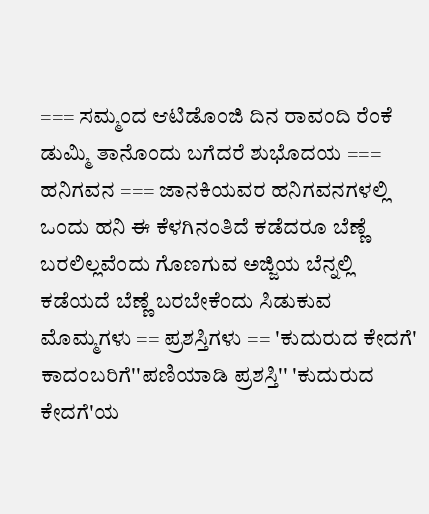=== ಸಮ್ಮಂದ ಆಟಿಡೊಂಜಿ ದಿನ ರಾವಂದಿ ರೆಂಕೆ ಡುಮ್ಮಿ ತಾನೊಂದು ಬಗೆದರೆ ಶುಭೊದಯ === ಹನಿಗವನ === ಜಾನಕಿಯವರ ಹನಿಗವನಗಳಲ್ಲಿ ಒಂದು ಹನಿ ಈ ಕೆಳಗಿನಂತಿದೆ ಕಡೆದರೂ ಬೆಣ್ಣೆ ಬರಲಿಲ್ಲವೆಂದು ಗೊಣಗುವ ಅಜ್ಜಿಯ ಬೆನ್ನಲ್ಲಿ ಕಡೆಯದೆ ಬೆಣ್ಣೆ ಬರಬೇಕೆಂದು ಸಿಡುಕುವ ಮೊಮ್ಮಗಳು == ಪ್ರಶಸ್ತಿಗಳು == 'ಕುದುರುದ ಕೇದಗೆ' ಕಾದಂಬರಿಗೆ''ಪಣಿಯಾಡಿ ಪ್ರಶಸ್ತಿ'' 'ಕುದುರುದ ಕೇದಗೆ'ಯ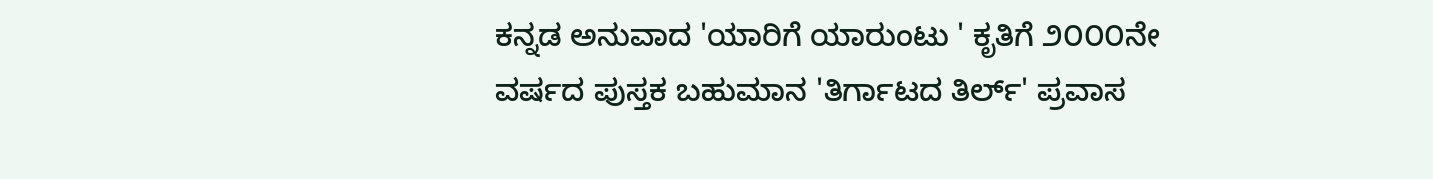ಕನ್ನಡ ಅನುವಾದ 'ಯಾರಿಗೆ ಯಾರುಂಟು ' ಕೃತಿಗೆ ೨೦೦೦ನೇ ವರ್ಷದ ಪುಸ್ತಕ ಬಹುಮಾನ 'ತಿರ್ಗಾಟದ ತಿರ್ಲ್' ಪ್ರವಾಸ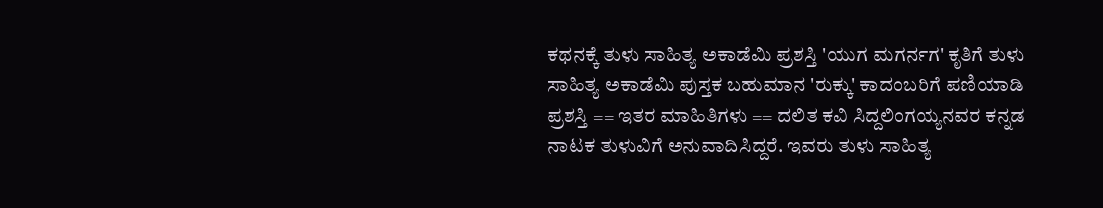ಕಥನಕ್ಕೆ ತುಳು ಸಾಹಿತ್ಯ ಅಕಾಡೆಮಿ ಪ್ರಶಸ್ತಿ 'ಯುಗ ಮಗರ್ನಗ' ಕೃತಿಗೆ ತುಳು ಸಾಹಿತ್ಯ ಅಕಾಡೆಮಿ ಪುಸ್ತಕ ಬಹುಮಾನ 'ರುಕ್ಕು' ಕಾದಂಬರಿಗೆ ಪಣಿಯಾಡಿ ಪ್ರಶಸ್ತಿ == ಇತರ ಮಾಹಿತಿಗಳು == ದಲಿತ ಕವಿ ಸಿದ್ದಲಿಂಗಯ್ಯನವರ ಕನ್ನಡ ನಾಟಕ ತುಳುವಿಗೆ ಅನುವಾದಿಸಿದ್ದರೆ. ಇವರು ತುಳು ಸಾಹಿತ್ಯ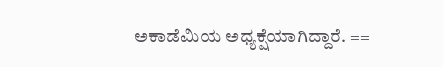ಅಕಾಡೆಮಿಯ ಅಧ್ಯಕ್ಷೆಯಾಗಿದ್ದಾರೆ. ==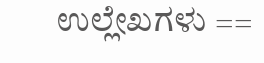ಉಲ್ಲೇಖಗಳು ==